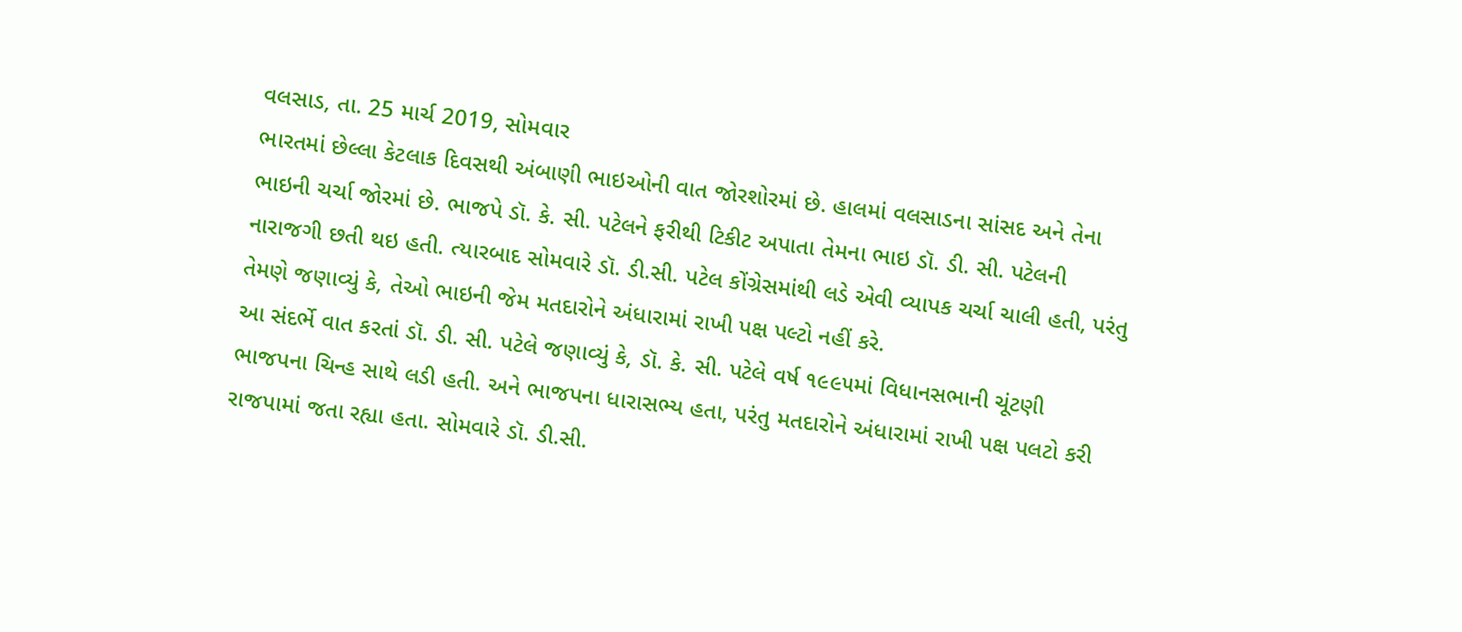વલસાડ, તા. 25 માર્ચ 2019, સોમવાર
ભારતમાં છેલ્લા કેટલાક દિવસથી અંબાણી ભાઇઓની વાત જોરશોરમાં છે. હાલમાં વલસાડના સાંસદ અને તેના ભાઇની ચર્ચા જોરમાં છે. ભાજપે ડૉ. કે. સી. પટેલને ફરીથી ટિકીટ અપાતા તેમના ભાઇ ડૉ. ડી. સી. પટેલની નારાજગી છતી થઇ હતી. ત્યારબાદ સોમવારે ડૉ. ડી.સી. પટેલ કોંગ્રેસમાંથી લડે એવી વ્યાપક ચર્ચા ચાલી હતી, પરંતુ તેમણે જણાવ્યું કે, તેઓ ભાઇની જેમ મતદારોને અંધારામાં રાખી પક્ષ પલ્ટો નહીં કરે.
આ સંદર્ભે વાત કરતાં ડૉ. ડી. સી. પટેલે જણાવ્યું કે, ડૉ. કે. સી. પટેલે વર્ષ ૧૯૯૫માં વિધાનસભાની ચૂંટણી ભાજપના ચિન્હ સાથે લડી હતી. અને ભાજપના ધારાસભ્ય હતા, પરંતુ મતદારોને અંધારામાં રાખી પક્ષ પલટો કરી રાજપામાં જતા રહ્યા હતા. સોમવારે ડૉ. ડી.સી.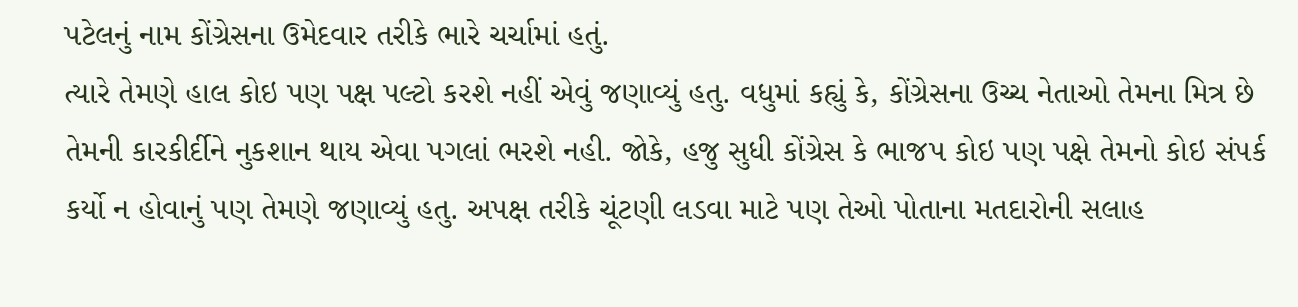પટેલનું નામ કોંગ્રેસના ઉમેદવાર તરીકે ભારે ચર્ચામાં હતું.
ત્યારે તેમણે હાલ કોઇ પણ પક્ષ પલ્ટો કરશે નહીં એવું જણાવ્યું હતુ. વધુમાં કહ્યું કે, કોંગ્રેસના ઉચ્ચ નેતાઓ તેમના મિત્ર છે તેમની કારકીર્દીને નુકશાન થાય એવા પગલાં ભરશે નહી. જોકે, હજુ સુધી કોંગ્રેસ કે ભાજપ કોઇ પણ પક્ષે તેમનો કોઇ સંપર્ક કર્યો ન હોવાનું પણ તેમણે જણાવ્યું હતુ. અપક્ષ તરીકે ચૂંટણી લડવા માટે પણ તેઓ પોતાના મતદારોની સલાહ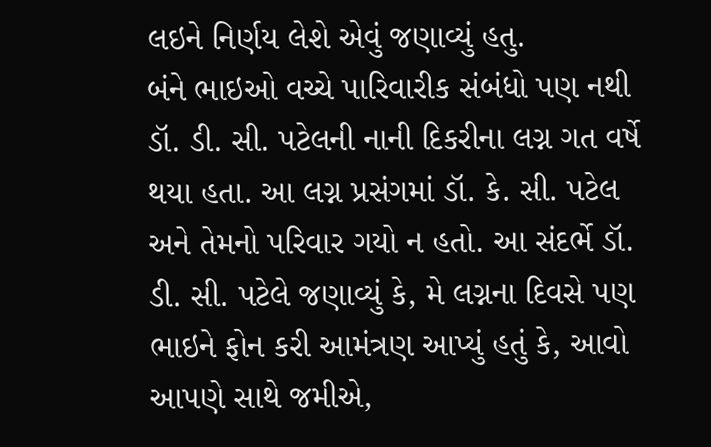લઇને નિર્ણય લેશે એવું જણાવ્યું હતુ.
બંને ભાઇઓ વચ્ચે પારિવારીક સંબંધો પણ નથી
ડૉ. ડી. સી. પટેલની નાની દિકરીના લગ્ન ગત વર્ષે થયા હતા. આ લગ્ન પ્રસંગમાં ડૉ. કે. સી. પટેલ અને તેમનો પરિવાર ગયો ન હતો. આ સંદર્ભે ડૉ. ડી. સી. પટેલે જણાવ્યું કે, મે લગ્નના દિવસે પણ ભાઇને ફોન કરી આમંત્રણ આપ્યું હતું કે, આવો આપણે સાથે જમીએ,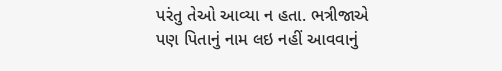પરંતુ તેઓ આવ્યા ન હતા. ભત્રીજાએ પણ પિતાનું નામ લઇ નહીં આવવાનું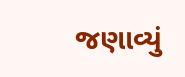જણાવ્યું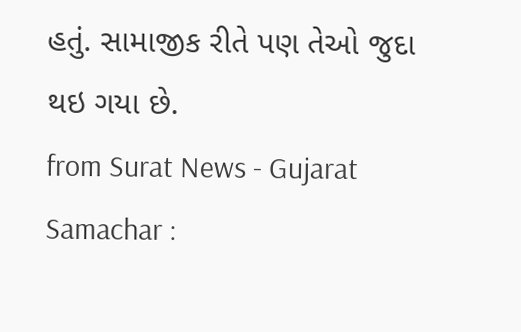હતું. સામાજીક રીતે પણ તેઓ જુદા થઇ ગયા છે.
from Surat News - Gujarat Samachar :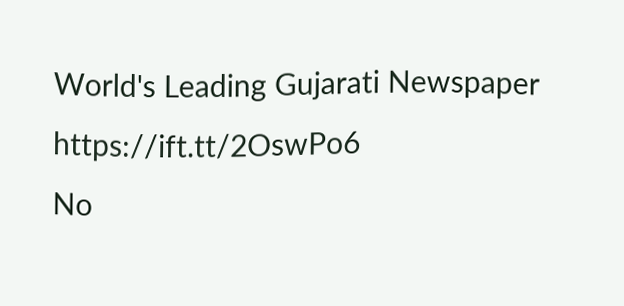World's Leading Gujarati Newspaper https://ift.tt/2OswPo6
No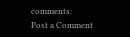comments:
Post a Comment